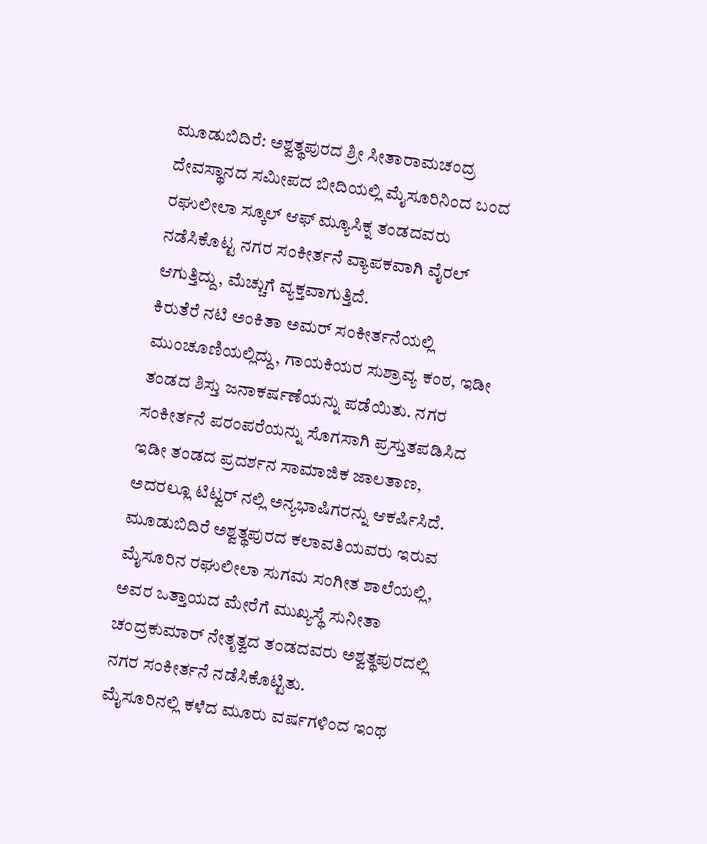ಮೂಡುಬಿದಿರೆ: ಅಶ್ವತ್ಥಪುರದ ಶ್ರೀ ಸೀತಾರಾಮಚಂದ್ರ ದೇವಸ್ಥಾನದ ಸಮೀಪದ ಬೀದಿಯಲ್ಲಿ ಮೈಸೂರಿನಿಂದ ಬಂದ ರಘುಲೀಲಾ ಸ್ಕೂಲ್ ಆಫ್ ಮ್ಯೂಸಿಕ್ನ ತಂಡದವರು ನಡೆಸಿಕೊಟ್ಟ ನಗರ ಸಂಕೀರ್ತನೆ ವ್ಯಾಪಕವಾಗಿ ವೈರಲ್ ಆಗುತ್ತಿದ್ದು, ಮೆಚ್ಚುಗೆ ವ್ಯಕ್ತವಾಗುತ್ತಿದೆ.
ಕಿರುತೆರೆ ನಟಿ ಅಂಕಿತಾ ಅಮರ್ ಸಂಕೀರ್ತನೆಯಲ್ಲಿ ಮುಂಚೂಣಿಯಲ್ಲಿದ್ದು, ಗಾಯಕಿಯರ ಸುಶ್ರಾವ್ಯ ಕಂಠ, ಇಡೀ ತಂಡದ ಶಿಸ್ತು ಜನಾಕರ್ಷಣೆಯನ್ನು ಪಡೆಯಿತು. ನಗರ ಸಂಕೀರ್ತನೆ ಪರಂಪರೆಯನ್ನು ಸೊಗಸಾಗಿ ಪ್ರಸ್ತುತಪಡಿಸಿದ ಇಡೀ ತಂಡದ ಪ್ರದರ್ಶನ ಸಾಮಾಜಿಕ ಜಾಲತಾಣ, ಅದರಲ್ಲೂ ಟಿಟ್ವರ್ ನಲ್ಲಿ ಅನ್ಯಭಾಷಿಗರನ್ನು ಆಕರ್ಷಿಸಿದೆ.
ಮೂಡುಬಿದಿರೆ ಅಶ್ವತ್ಥಪುರದ ಕಲಾವತಿಯವರು ಇರುವ ಮೈಸೂರಿನ ರಘುಲೀಲಾ ಸುಗಮ ಸಂಗೀತ ಶಾಲೆಯಲ್ಲಿ, ಅವರ ಒತ್ತಾಯದ ಮೇರೆಗೆ ಮುಖ್ಯಸ್ಥೆ ಸುನೀತಾ ಚಂದ್ರಕುಮಾರ್ ನೇತೃತ್ವದ ತಂಡದವರು ಅಶ್ವತ್ಥಪುರದಲ್ಲಿ ನಗರ ಸಂಕೀರ್ತನೆ ನಡೆಸಿಕೊಟ್ಟಿತು.
ಮೈಸೂರಿನಲ್ಲಿ ಕಳೆದ ಮೂರು ವರ್ಷಗಳಿಂದ ಇಂಥ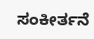ಸಂಕೀರ್ತನೆ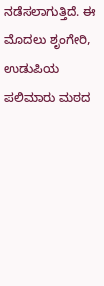ನಡೆಸಲಾಗುತ್ತಿದೆ. ಈ ಮೊದಲು ಶೃಂಗೇರಿ, ಉಡುಪಿಯ ಪಲಿಮಾರು ಮಠದ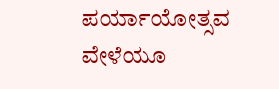ಪರ್ಯಾಯೋತ್ಸವ ವೇಳೆಯೂ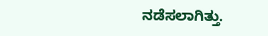ನಡೆಸಲಾಗಿತ್ತು.